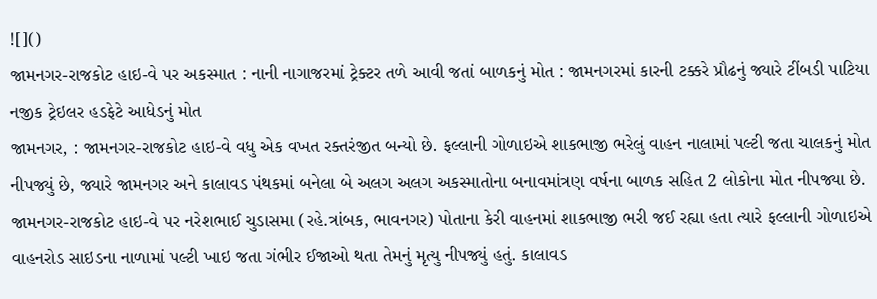![]()
જામનગર-રાજકોટ હાઇ-વે પર અકસ્માત : નાની નાગાજરમાં ટ્રેક્ટર તળે આવી જતાં બાળકનું મોત : જામનગરમાં કારની ટક્કરે પ્રૌઢનું જ્યારે ટીંબડી પાટિયા નજીક ટ્રેઇલર હડફેટે આધેડનું મોત
જામનગર, : જામનગર-રાજકોટ હાઇ-વે વધુ એક વખત રક્તરંજીત બન્યો છે. ફલ્લાની ગોળાઇએ શાકભાજી ભરેલું વાહન નાલામાં પલ્ટી જતા ચાલકનું મોત નીપજ્યું છે, જ્યારે જામનગર અને કાલાવડ પંથકમાં બનેલા બે અલગ અલગ અકસ્માતોના બનાવમાંત્રણ વર્ષના બાળક સહિત 2 લોકોના મોત નીપજ્યા છે.
જામનગર-રાજકોટ હાઇ-વે પર નરેશભાઈ ચુડાસમા (રહે.ત્રાંબક, ભાવનગર) પોતાના કેરી વાહનમાં શાકભાજી ભરી જઈ રહ્યા હતા ત્યારે ફલ્લાની ગોળાઇએ વાહનરોડ સાઇડના નાળામાં પલ્ટી ખાઇ જતા ગંભીર ઈજાઓ થતા તેમનું મૃત્યુ નીપજ્યું હતું. કાલાવડ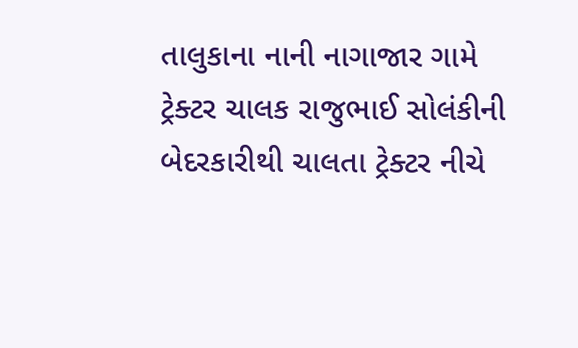તાલુકાના નાની નાગાજાર ગામે ટ્રેક્ટર ચાલક રાજુભાઈ સોલંકીની બેદરકારીથી ચાલતા ટ્રેક્ટર નીચે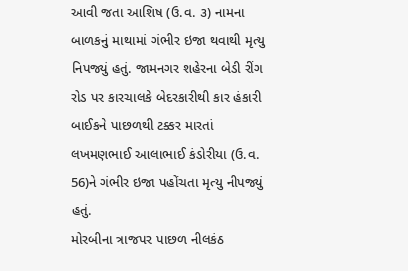આવી જતા આશિષ (ઉ.વ. ૩) નામના બાળકનું માથામાં ગંભીર ઇજા થવાથી મૃત્યુ નિપજ્યું હતું. જામનગર શહેરના બેડી રીંગ રોડ પર કારચાલકે બેદરકારીથી કાર હંકારી બાઈકને પાછળથી ટક્કર મારતાં લખમણભાઈ આલાભાઈ કંડોરીયા (ઉ.વ. 56)ને ગંભીર ઇજા પહોંચતા મૃત્યુ નીપજ્યું હતું.
મોરબીના ત્રાજપર પાછળ નીલકંઠ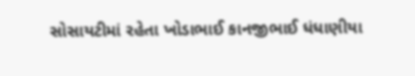સોસાયટીમાં રહેતા ખોડાભાઈ કાનજીભાઈ ધંધાણીયા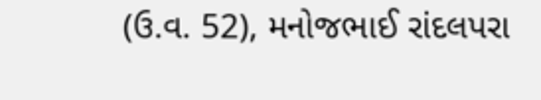(ઉ.વ. 52), મનોજભાઈ રાંદલપરા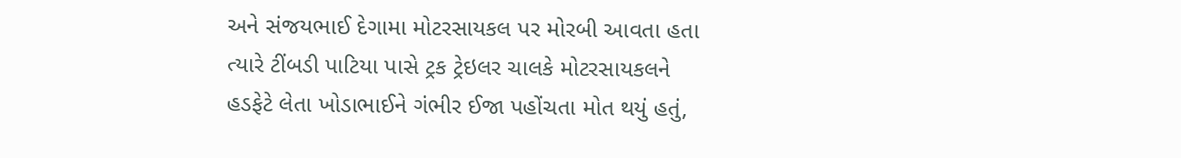અને સંજયભાઈ દેગામા મોટરસાયકલ પર મોરબી આવતા હતા ત્યારે ટીંબડી પાટિયા પાસે ટ્રક ટ્રેઇલર ચાલકે મોટરસાયકલને હડફેટે લેતા ખોડાભાઈને ગંભીર ઈજા પહોંચતા મોત થયું હતું,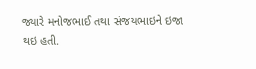જ્યારે મનોજભાઈ તથા સંજયભાઇને ઇજા થઇ હતી.